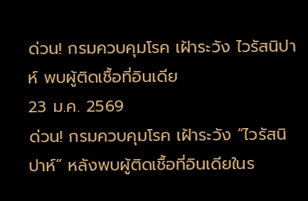ด่วน! กรมควบคุมโรค เฝ้าระวัง ไวรัสนิปาห์ พบผู้ติดเชื้อที่อินเดีย
23 ม.ค. 2569
ด่วน! กรมควบคุมโรค เฝ้าระวัง “ไวรัสนิปาห์” หลังพบผู้ติดเชื้อที่อินเดียในร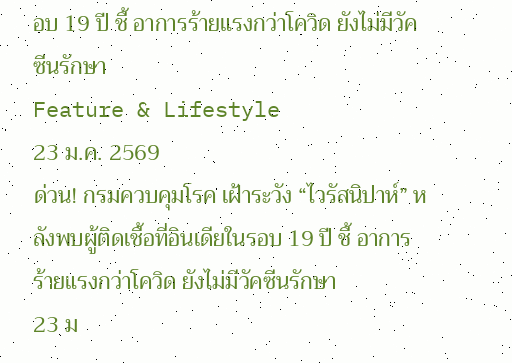อบ 19 ปี ชี้ อาการร้ายแรงกว่าโควิด ยังไม่มีวัคซีนรักษา
Feature & Lifestyle
23 ม.ค. 2569
ด่วน! กรมควบคุมโรค เฝ้าระวัง “ไวรัสนิปาห์” หลังพบผู้ติดเชื้อที่อินเดียในรอบ 19 ปี ชี้ อาการร้ายแรงกว่าโควิด ยังไม่มีวัคซีนรักษา
23 ม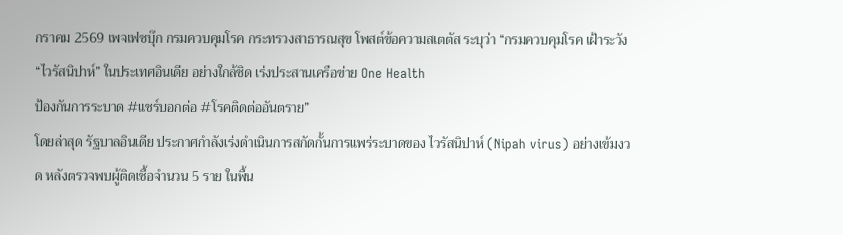กราคม 2569 เพจเฟซบุ๊ก กรมควบคุมโรค กระทรวงสาธารณสุข โพสต์ข้อความสเตตัส ระบุว่า “กรมควบคุมโรค เฝ้าระวัง “ไวรัสนิปาห์” ในประเทศอินเดีย อย่างใกล้ชิด เร่งประสานเครือข่าย One Health
ป้องกันการระบาด #แชร์บอกต่อ #โรคติดต่ออันตราย”
โดยล่าสุด รัฐบาลอินเดีย ประกาศกำลังเร่งดำเนินการสกัดกั้นการแพร่ระบาดของ ไวรัสนิปาห์ (Nipah virus) อย่างเข้มงวด หลังตรวจพบผู้ติดเชื้อจำนวน 5 ราย ในพื้น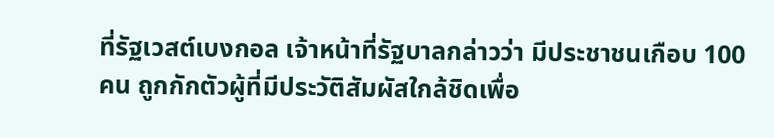ที่รัฐเวสต์เบงกอล เจ้าหน้าที่รัฐบาลกล่าวว่า มีประชาชนเกือบ 100 คน ถูกกักตัวผู้ที่มีประวัติสัมผัสใกล้ชิดเพื่อ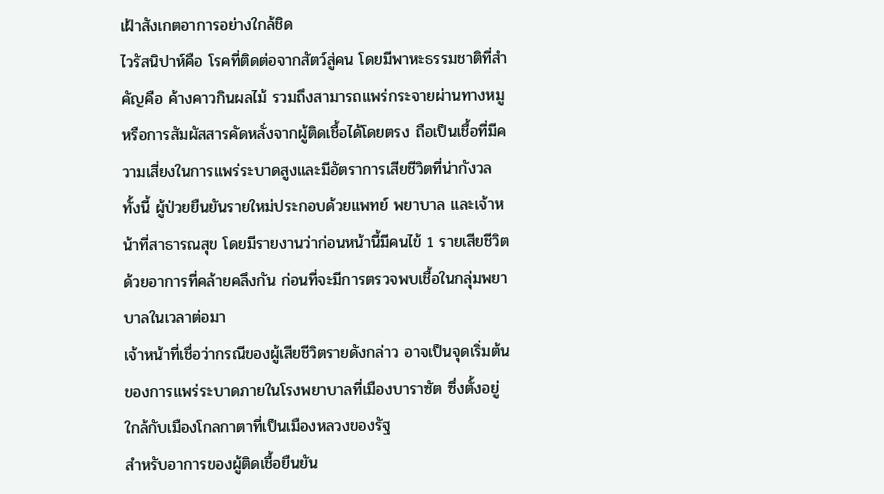เฝ้าสังเกตอาการอย่างใกล้ชิด
ไวรัสนิปาห์คือ โรคที่ติดต่อจากสัตว์สู่คน โดยมีพาหะธรรมชาติที่สำคัญคือ ค้างคาวกินผลไม้ รวมถึงสามารถแพร่กระจายผ่านทางหมูหรือการสัมผัสสารคัดหลั่งจากผู้ติดเชื้อได้โดยตรง ถือเป็นเชื้อที่มีความเสี่ยงในการแพร่ระบาดสูงและมีอัตราการเสียชีวิตที่น่ากังวล
ทั้งนี้ ผู้ป่วยยืนยันรายใหม่ประกอบด้วยแพทย์ พยาบาล และเจ้าหน้าที่สาธารณสุข โดยมีรายงานว่าก่อนหน้านี้มีคนไข้ 1 รายเสียชีวิตด้วยอาการที่คล้ายคลึงกัน ก่อนที่จะมีการตรวจพบเชื้อในกลุ่มพยาบาลในเวลาต่อมา
เจ้าหน้าที่เชื่อว่ากรณีของผู้เสียชีวิตรายดังกล่าว อาจเป็นจุดเริ่มต้นของการแพร่ระบาดภายในโรงพยาบาลที่เมืองบาราซัต ซึ่งตั้งอยู่ใกล้กับเมืองโกลกาตาที่เป็นเมืองหลวงของรัฐ
สำหรับอาการของผู้ติดเชื้อยืนยัน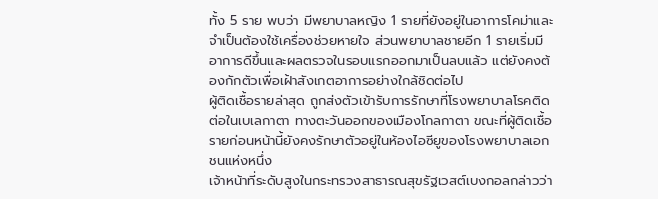ทั้ง 5 ราย พบว่า มีพยาบาลหญิง 1 รายที่ยังอยู่ในอาการโคม่าและจำเป็นต้องใช้เครื่องช่วยหายใจ ส่วนพยาบาลชายอีก 1 รายเริ่มมีอาการดีขึ้นและผลตรวจในรอบแรกออกมาเป็นลบแล้ว แต่ยังคงต้องกักตัวเพื่อเฝ้าสังเกตอาการอย่างใกล้ชิดต่อไป
ผู้ติดเชื้อรายล่าสุด ถูกส่งตัวเข้ารับการรักษาที่โรงพยาบาลโรคติดต่อในเบเลกาตา ทางตะวันออกของเมืองโกลกาตา ขณะที่ผู้ติดเชื้อรายก่อนหน้านี้ยังคงรักษาตัวอยู่ในห้องไอซียูของโรงพยาบาลเอกชนแห่งหนึ่ง
เจ้าหน้าที่ระดับสูงในกระทรวงสาธารณสุขรัฐเวสต์เบงกอลกล่าวว่า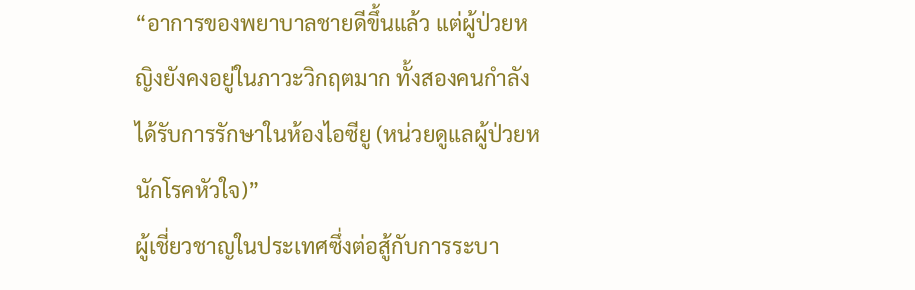“อาการของพยาบาลชายดีขึ้นแล้ว แต่ผู้ป่วยหญิงยังคงอยู่ในภาวะวิกฤตมาก ทั้งสองคนกำลังได้รับการรักษาในห้องไอซียู (หน่วยดูแลผู้ป่วยหนักโรคหัวใจ)”
ผู้เชี่ยวชาญในประเทศซึ่งต่อสู้กับการระบา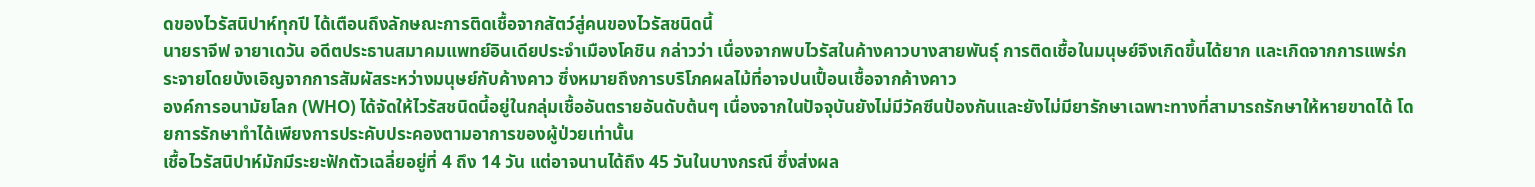ดของไวรัสนิปาห์ทุกปี ได้เตือนถึงลักษณะการติดเชื้อจากสัตว์สู่คนของไวรัสชนิดนี้
นายราจีฟ จายาเดวัน อดีตประธานสมาคมแพทย์อินเดียประจำเมืองโคชิน กล่าวว่า เนื่องจากพบไวรัสในค้างคาวบางสายพันธุ์ การติดเชื้อในมนุษย์จึงเกิดขึ้นได้ยาก และเกิดจากการแพร่กระจายโดยบังเอิญจากการสัมผัสระหว่างมนุษย์กับค้างคาว ซึ่งหมายถึงการบริโภคผลไม้ที่อาจปนเปื้อนเชื้อจากค้างคาว
องค์การอนามัยโลก (WHO) ได้จัดให้ไวรัสชนิดนี้อยู่ในกลุ่มเชื้ออันตรายอันดับต้นๆ เนื่องจากในปัจจุบันยังไม่มีวัคซีนป้องกันและยังไม่มียารักษาเฉพาะทางที่สามารถรักษาให้หายขาดได้ โดยการรักษาทำได้เพียงการประคับประคองตามอาการของผู้ป่วยเท่านั้น
เชื้อไวรัสนิปาห์มักมีระยะฟักตัวเฉลี่ยอยู่ที่ 4 ถึง 14 วัน แต่อาจนานได้ถึง 45 วันในบางกรณี ซึ่งส่งผล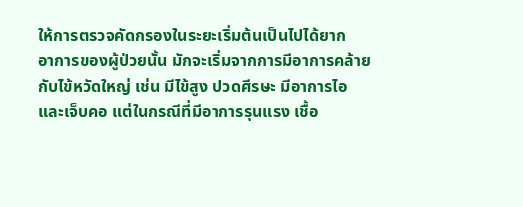ให้การตรวจคัดกรองในระยะเริ่มต้นเป็นไปได้ยาก
อาการของผู้ป่วยนั้น มักจะเริ่มจากการมีอาการคล้ายกับไข้หวัดใหญ่ เช่น มีไข้สูง ปวดศีรษะ มีอาการไอ และเจ็บคอ แต่ในกรณีที่มีอาการรุนแรง เชื้อ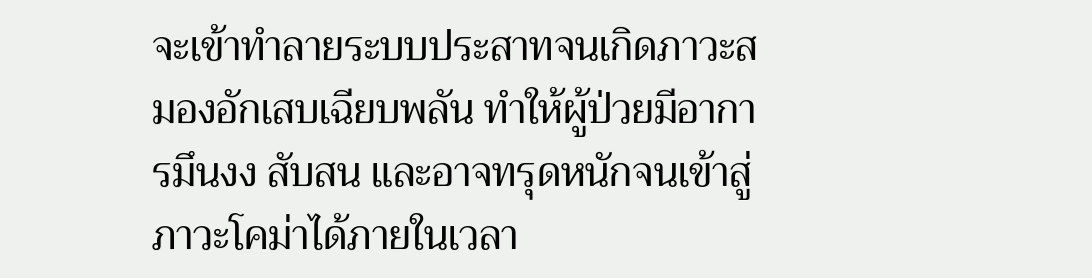จะเข้าทำลายระบบประสาทจนเกิดภาวะสมองอักเสบเฉียบพลัน ทำให้ผู้ป่วยมีอาการมึนงง สับสน และอาจทรุดหนักจนเข้าสู่ภาวะโคม่าได้ภายในเวลา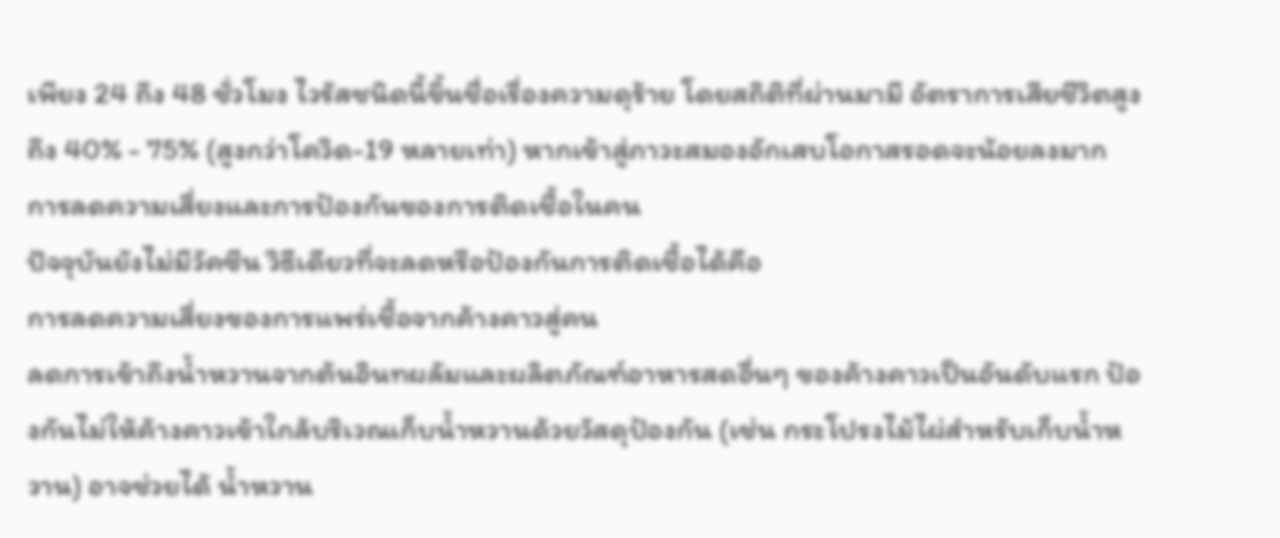เพียง 24 ถึง 48 ชั่วโมง ไวรัสชนิดนี้ขึ้นชื่อเรื่องความดุร้าย โดยสถิติที่ผ่านมามี อัตราการเสียชีวิตสูงถึง 40% - 75% (สูงกว่าโควิด-19 หลายเท่า) หากเข้าสู่ภาวะสมองอักเสบโอกาสรอดจะน้อยลงมาก
การลดความเสี่ยงและการป้องกันของการติดเชื้อในคน
ปัจจุบันยังไม่มีวัคซีน วิธีเดียวที่จะลดหรือป้องกันการติดเชื้อได้คือ
การลดความเสี่ยงของการแพร่เชื้อจากค้างคาวสู่คน
ลดการเข้าถึงน้ำหวานจากต้นอินทผลัมและผลิตภัณฑ์อาหารสดอื่นๆ ของค้างคาวเป็นอันดับแรก ป้องกันไม่ให้ค้างคาวเข้าใกล้บริเวณเก็บน้ำหวานด้วยวัสดุป้องกัน (เช่น กระโปรงไม้ไผ่สำหรับเก็บน้ำหวาน) อาจช่วยได้ น้ำหวาน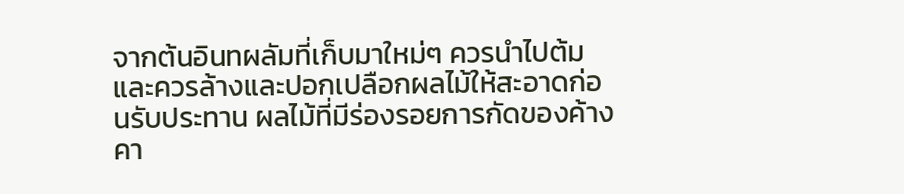จากต้นอินทผลัมที่เก็บมาใหม่ๆ ควรนำไปต้ม และควรล้างและปอกเปลือกผลไม้ให้สะอาดก่อนรับประทาน ผลไม้ที่มีร่องรอยการกัดของค้างคา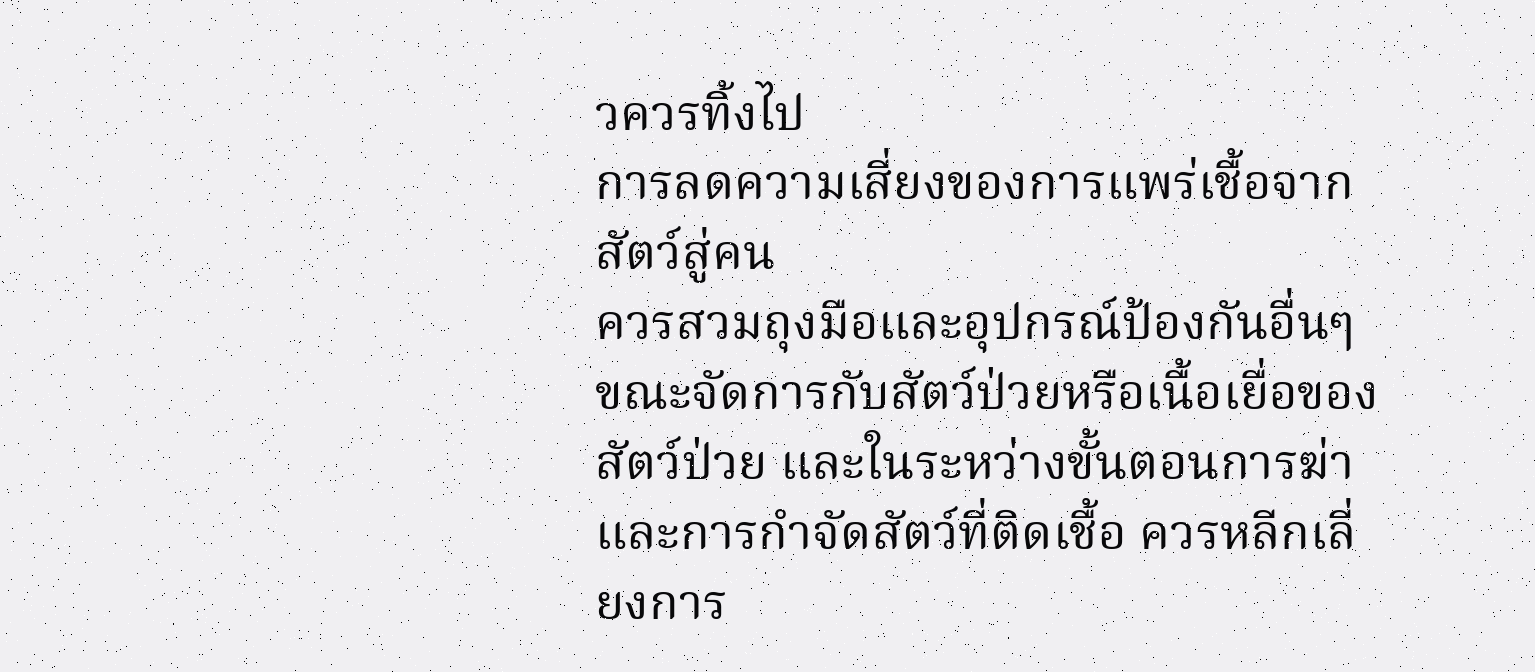วควรทิ้งไป
การลดความเสี่ยงของการแพร่เชื้อจากสัตว์สู่คน
ควรสวมถุงมือและอุปกรณ์ป้องกันอื่นๆ ขณะจัดการกับสัตว์ป่วยหรือเนื้อเยื่อของสัตว์ป่วย และในระหว่างขั้นตอนการฆ่าและการกำจัดสัตว์ที่ติดเชื้อ ควรหลีกเลี่ยงการ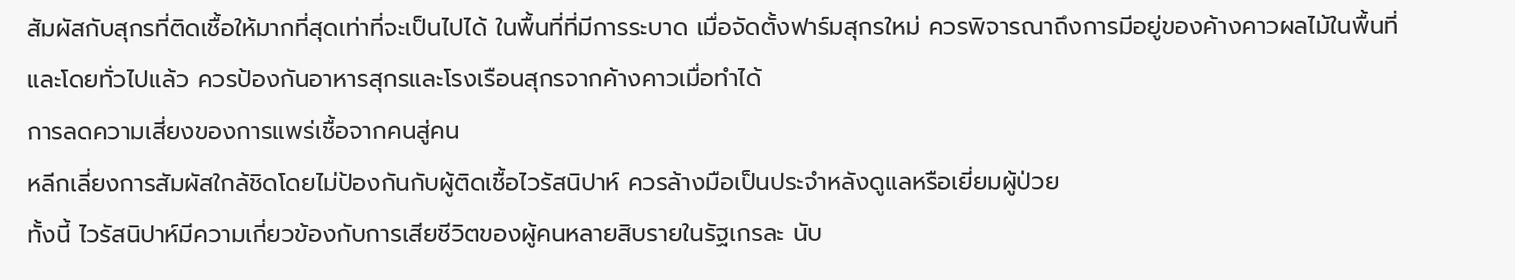สัมผัสกับสุกรที่ติดเชื้อให้มากที่สุดเท่าที่จะเป็นไปได้ ในพื้นที่ที่มีการระบาด เมื่อจัดตั้งฟาร์มสุกรใหม่ ควรพิจารณาถึงการมีอยู่ของค้างคาวผลไม้ในพื้นที่ และโดยทั่วไปแล้ว ควรป้องกันอาหารสุกรและโรงเรือนสุกรจากค้างคาวเมื่อทำได้
การลดความเสี่ยงของการแพร่เชื้อจากคนสู่คน
หลีกเลี่ยงการสัมผัสใกล้ชิดโดยไม่ป้องกันกับผู้ติดเชื้อไวรัสนิปาห์ ควรล้างมือเป็นประจำหลังดูแลหรือเยี่ยมผู้ป่วย
ทั้งนี้ ไวรัสนิปาห์มีความเกี่ยวข้องกับการเสียชีวิตของผู้คนหลายสิบรายในรัฐเกรละ นับ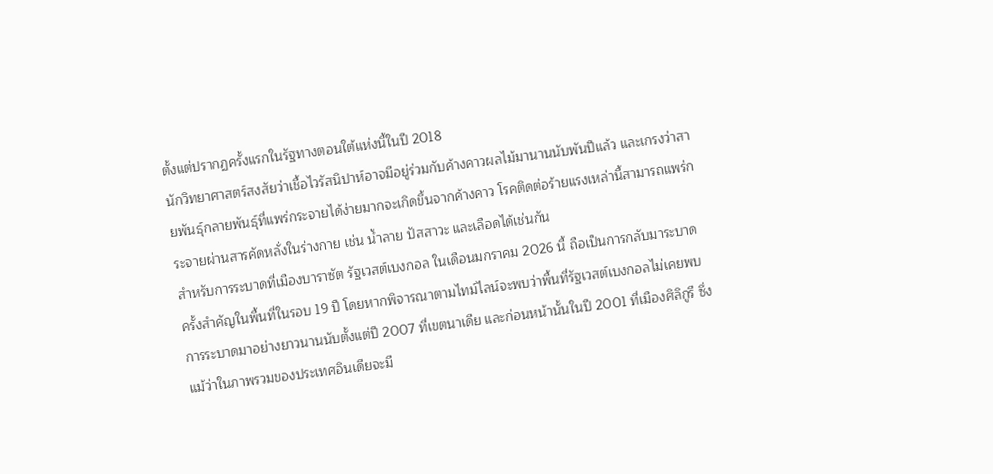ตั้งแต่ปรากฏครั้งแรกในรัฐทางตอนใต้แห่งนี้ในปี 2018
นักวิทยาศาสตร์สงสัยว่าเชื้อไวรัสนิปาห์อาจมีอยู่ร่วมกับค้างคาวผลไม้มานานนับพันปีแล้ว และเกรงว่าสายพันธุ์กลายพันธุ์ที่แพร่กระจายได้ง่ายมากจะเกิดขึ้นจากค้างคาว โรคติดต่อร้ายแรงเหล่านี้สามารถแพร่กระจายผ่านสารคัดหลั่งในร่างกาย เช่น น้ำลาย ปัสสาวะ และเลือดได้เช่นกัน
สำหรับการระบาดที่เมืองบาราซัต รัฐเวสต์เบงกอล ในเดือนมกราคม 2026 นี้ ถือเป็นการกลับมาระบาดครั้งสำคัญในพื้นที่ในรอบ 19 ปี โดยหากพิจารณาตามไทม์ไลน์จะพบว่าพื้นที่รัฐเวสต์เบงกอลไม่เคยพบการระบาดมาอย่างยาวนานนับตั้งแต่ปี 2007 ที่เขตนาเดีย และก่อนหน้านั้นในปี 2001 ที่เมืองศิลิกูรี ซึ่งแม้ว่าในภาพรวมของประเทศอินเดียจะมี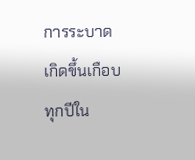การระบาดเกิดขึ้นเกือบทุกปีใน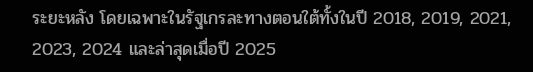ระยะหลัง โดยเฉพาะในรัฐเกรละทางตอนใต้ทั้งในปี 2018, 2019, 2021, 2023, 2024 และล่าสุดเมื่อปี 2025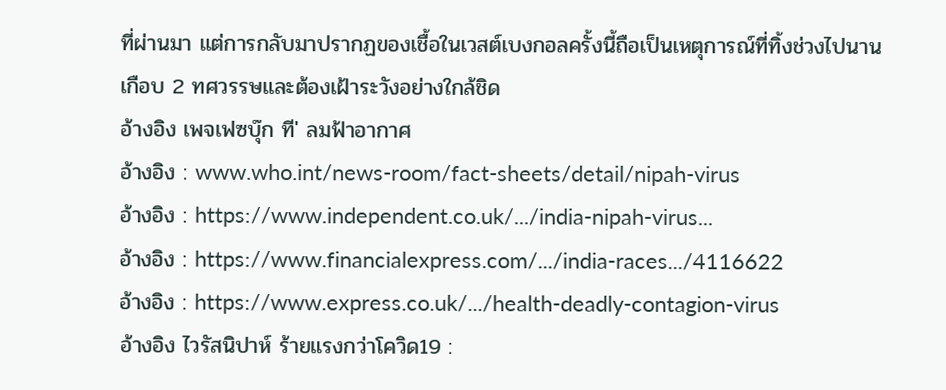ที่ผ่านมา แต่การกลับมาปรากฏของเชื้อในเวสต์เบงกอลครั้งนี้ถือเป็นเหตุการณ์ที่ทิ้งช่วงไปนานเกือบ 2 ทศวรรษและต้องเฝ้าระวังอย่างใกล้ชิด
อ้างอิง เพจเฟซบุ๊ก ที' ลมฟ้าอากาศ
อ้างอิง : www.who.int/news-room/fact-sheets/detail/nipah-virus
อ้างอิง : https://www.independent.co.uk/.../india-nipah-virus...
อ้างอิง : https://www.financialexpress.com/.../india-races.../4116622
อ้างอิง : https://www.express.co.uk/.../health-deadly-contagion-virus
อ้างอิง ไวรัสนิปาห์ ร้ายแรงกว่าโควิด19 :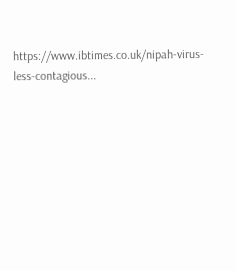https://www.ibtimes.co.uk/nipah-virus-less-contagious...